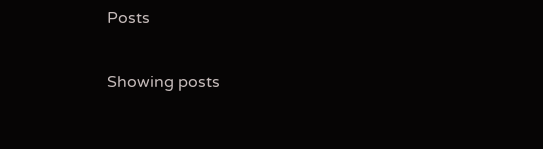Posts

Showing posts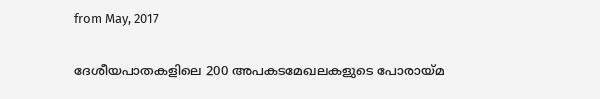from May, 2017

ദേശീയപാതകളിലെ 200 അപകടമേഖലകളുടെ പോരായ്മ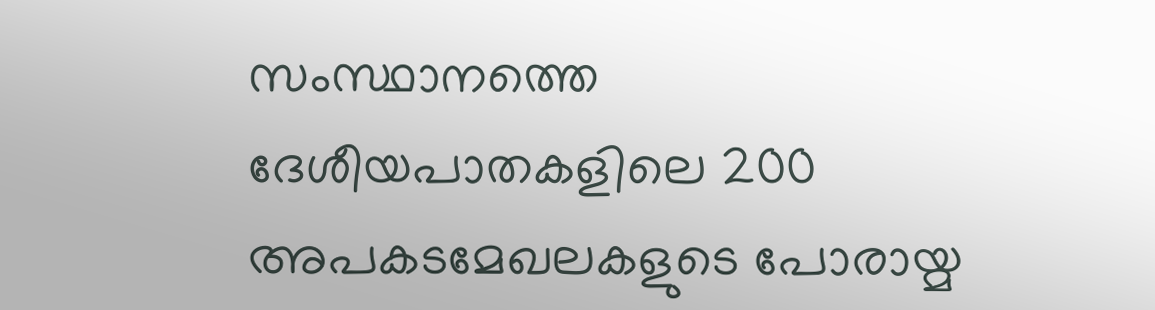സംസ്ഥാനത്തെ ദേശീയപാതകളിലെ 200 അപകടമേഖലകളുടെ പോരായ്മ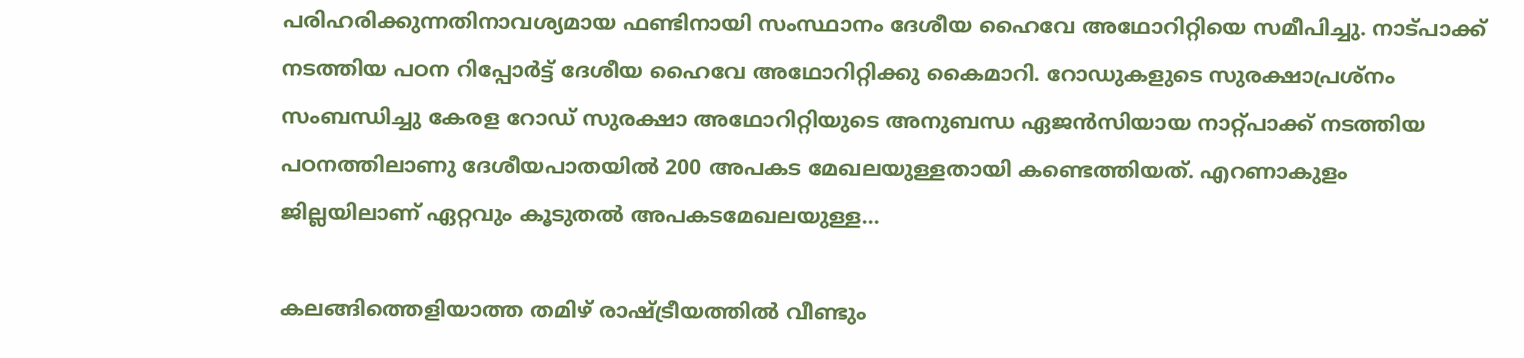പരിഹരിക്കുന്നതിനാവശ്യമായ ഫണ്ടിനായി സംസ്ഥാനം ദേശീയ ഹൈവേ അഥോറിറ്റിയെ സമീപിച്ചു. നാട്പാക്ക് നടത്തിയ പഠന റിപ്പോർട്ട് ദേശീയ ഹൈവേ അഥോറിറ്റിക്കു കൈമാറി. റോഡുകളുടെ സുരക്ഷാപ്രശ്നം സംബന്ധിച്ചു കേരള റോഡ് സുരക്ഷാ അഥോറിറ്റിയുടെ അനുബന്ധ ഏജൻസിയായ നാറ്റ്പാക്ക് നടത്തിയ പഠനത്തിലാണു ദേശീയപാതയിൽ 200 അപകട മേഖലയുള്ളതായി കണ്ടെത്തിയത്. എറണാകുളം ജില്ലയിലാണ് ഏറ്റവും കൂടുതൽ അപകടമേഖലയുള്ള...

കലങ്ങിത്തെളിയാത്ത തമിഴ് രാഷ്‌ട്രീയത്തിൽ വീണ്ടും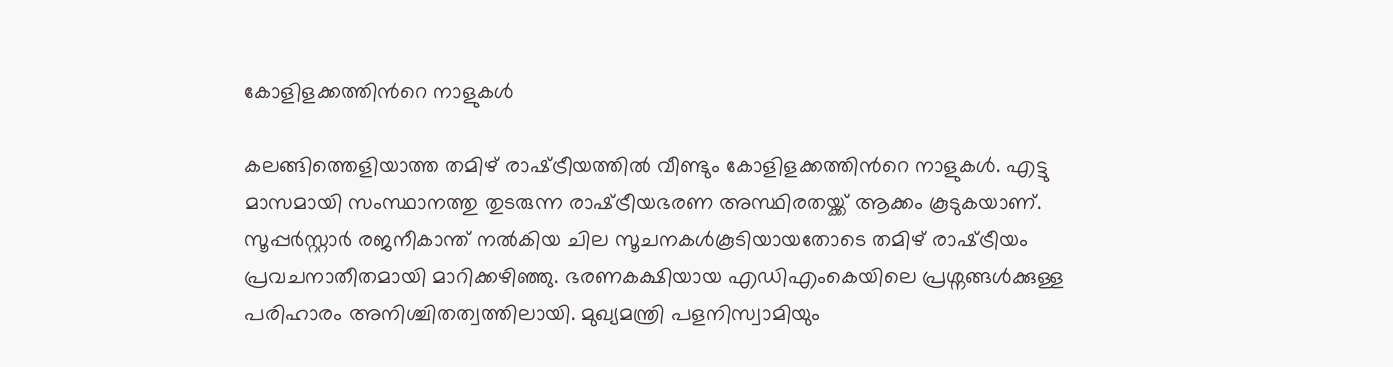കോളിളക്കത്തിന്‍റെ നാളുകൾ

കലങ്ങിത്തെളിയാത്ത തമിഴ് രാഷ്‌ട്രീയത്തിൽ വീണ്ടും കോളിളക്കത്തിന്‍റെ നാളുകൾ. എട്ടു മാസമായി സംസ്ഥാനത്തു തുടരുന്ന രാഷ്‌ട്രീയഭരണ അസ്ഥിരതയ്ക്ക് ആക്കം കൂടുകയാണ്. സൂപ്പർസ്റ്റാർ രജനീകാന്ത് നൽകിയ ചില സൂചനകൾകൂടിയായതോടെ തമിഴ് രാഷ്‌ട്രീയം പ്രവചനാതീതമായി മാറിക്കഴിഞ്ഞു. ഭരണകക്ഷിയായ എഡിഎംകെയിലെ പ്രശ്നങ്ങൾക്കുള്ള പരിഹാരം അനിശ്ചിതത്വത്തിലായി. മുഖ്യമന്ത്രി പളനിസ്വാമിയും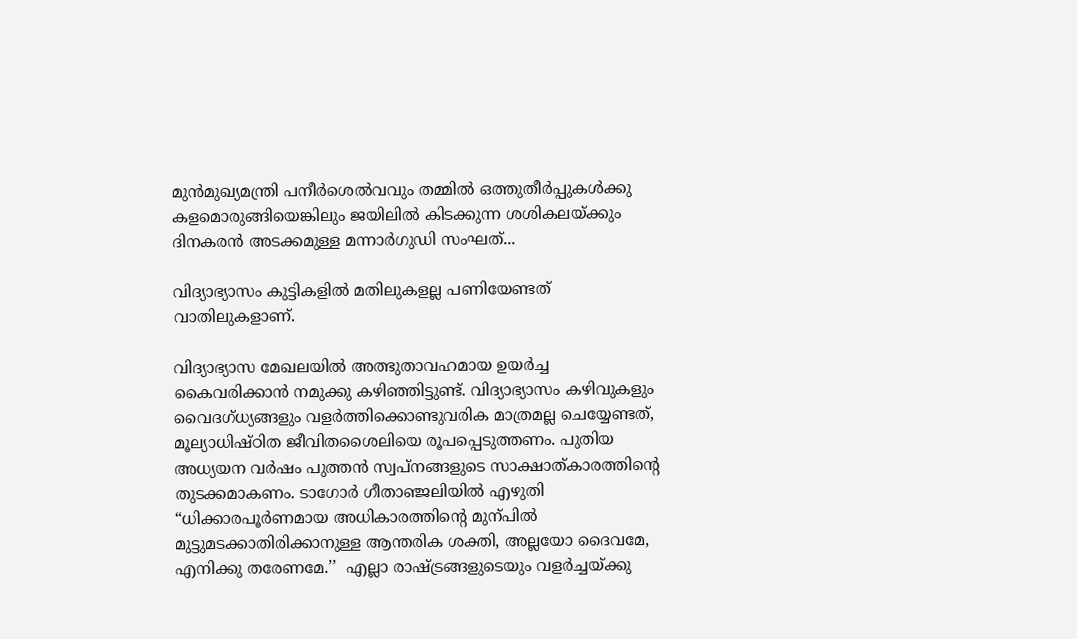മുൻമുഖ്യമന്ത്രി പനീർശെൽവവും തമ്മിൽ ഒത്തുതീർപ്പുകൾക്കു കളമൊരുങ്ങിയെങ്കിലും ജയിലിൽ കിടക്കുന്ന ശശികലയ്ക്കും ദിനകരൻ അടക്കമുള്ള മന്നാർഗുഡി സംഘത്...

വിദ്യാഭ്യാസം കുട്ടികളിൽ മതിലുകളല്ല പണിയേണ്ടത് വാതിലുകളാണ്.

വിദ്യാഭ്യാസ മേഖലയിൽ അത്ഭുതാവഹമായ ഉയർച്ച കൈവരിക്കാൻ നമുക്കു കഴിഞ്ഞിട്ടുണ്ട്. വിദ്യാഭ്യാസം കഴിവുകളും വൈദഗ്ധ്യങ്ങളും വളർത്തിക്കൊണ്ടുവരിക മാത്രമല്ല ചെയ്യേണ്ടത്, മൂല്യാധിഷ്ഠിത ജീവിതശൈലിയെ രൂപപ്പെടുത്തണം. പുതിയ അധ്യയന വർഷം പുത്തൻ സ്വപ്നങ്ങളുടെ സാക്ഷാത്കാരത്തിന്‍റെ തുടക്കമാകണം. ടാഗോർ ഗീതാഞ്ജലിയിൽ എഴുതി “ധിക്കാരപൂർണമായ അധികാരത്തിന്‍റെ മുന്പിൽ മുട്ടുമടക്കാതിരിക്കാനുള്ള ആന്തരിക ശക്തി, അല്ലയോ ദൈവമേ, എനിക്കു തരേണമേ.’’  എല്ലാ രാഷ്‌ട്രങ്ങളുടെയും വളർച്ചയ്ക്കു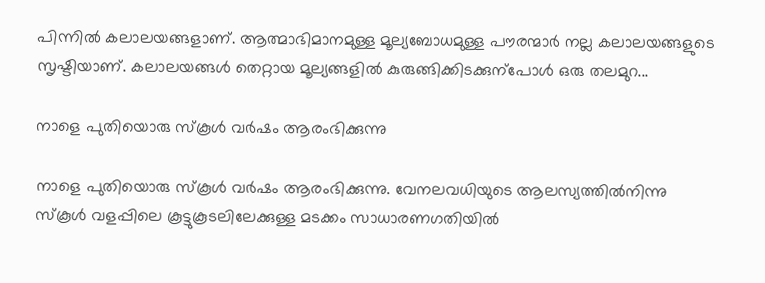പിന്നിൽ കലാലയങ്ങളാണ്. ആത്മാഭിമാനമുള്ള മൂല്യബോധമുള്ള പൗരന്മാർ നല്ല കലാലയങ്ങളുടെ സൃഷ്ടിയാണ്. കലാലയങ്ങൾ തെറ്റായ മൂല്യങ്ങളിൽ കുരുങ്ങിക്കിടക്കുന്പോൾ ഒരു തലമുറ...

നാളെ പുതിയൊരു സ്കൂൾ വർഷം ആരംഭിക്കുന്നു

നാളെ പുതിയൊരു സ്കൂൾ വർഷം ആരംഭിക്കുന്നു. വേനലവധിയുടെ ആലസ്യത്തിൽനിന്നു സ്കൂൾ വളപ്പിലെ കൂട്ടുകൂടലിലേക്കുള്ള മടക്കം സാധാരണഗതിയിൽ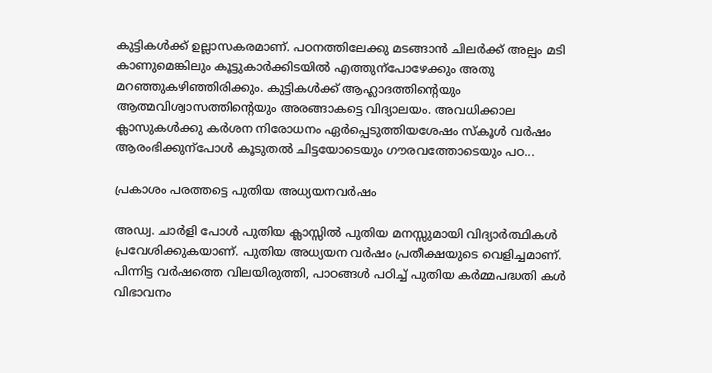കുട്ടികൾക്ക് ഉല്ലാസകരമാണ്. പഠനത്തിലേക്കു മടങ്ങാൻ ചിലർക്ക് അല്പം മടി കാണുമെങ്കിലും കൂട്ടുകാർക്കിടയിൽ എത്തുന്പോഴേക്കും അതു മറഞ്ഞുകഴിഞ്ഞിരിക്കും. കുട്ടികൾക്ക് ആഹ്ലാദത്തിന്‍റെയും ആത്മവിശ്വാസത്തിന്‍റെയും അരങ്ങാകട്ടെ വിദ്യാലയം. അവധിക്കാല ക്ലാസുകൾക്കു കർശന നിരോധനം ഏർപ്പെടുത്തിയശേഷം സ്കൂൾ വർഷം ആരംഭിക്കുന്പോൾ കൂടുതൽ ചിട്ടയോടെയും ഗൗരവത്തോടെയും പഠ...

പ്രകാശം പരത്തട്ടെ പുതിയ അധ്യയനവര്‍ഷം

അഡ്വ. ചാര്‍ളി പോള്‍ പുതിയ ക്ലാസ്സില്‍ പുതിയ മനസ്സുമായി വിദ്യാര്‍ത്ഥികള്‍ പ്രവേശിക്കുകയാണ്‌. പുതിയ അധ്യയന വര്‍ഷം പ്രതീക്ഷയുടെ വെളിച്ചമാണ്‌. പിന്നിട്ട വര്‍ഷത്തെ വിലയിരുത്തി, പാഠങ്ങള്‍ പഠിച്ച്‌ പുതിയ കര്‍മ്മപദ്ധതി കള്‍ വിഭാവനം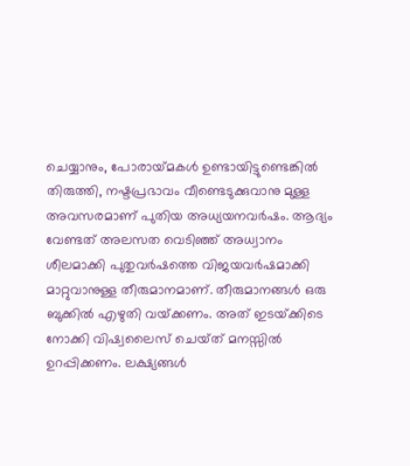ചെയ്യാനും, പോരായ്‌മകള്‍ ഉണ്ടായിട്ടുണ്ടെങ്കില്‍ തിരുത്തി, നഷ്ടപ്രഭാവം വീണ്ടെടുക്കുവാനു മുള്ള അവസരമാണ്‌ പുതിയ അധ്യയനവര്‍ഷം. ആദ്യം വേണ്ടത്‌ അലസത വെടിഞ്ഞ്‌ അധ്വാനം ശീലമാക്കി പുതുവര്‍ഷത്തെ വിജയവര്‍ഷമാക്കി മാറ്റുവാനുള്ള തീരുമാനമാണ്‌. തീരുമാനങ്ങള്‍ ഒരു ബുക്കില്‍ എഴുതി വയ്‌ക്കണം. അത്‌ ഇടയ്‌ക്കിടെ നോക്കി വിഷ്വലൈസ്‌ ചെയ്‌ത്‌ മനസ്സില്‍ ഉറപ്പിക്കണം. ലക്ഷ്യങ്ങള്‍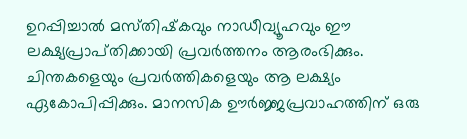ഉറപ്പിച്ചാല്‍ മസ്‌തിഷ്‌കവും നാഡീവ്യൂഹവും ഈ ലക്ഷ്യപ്രാപ്‌തിക്കായി പ്രവര്‍ത്തനം ആരംഭിക്കും. ചിന്തകളെയും പ്രവര്‍ത്തികളെയും ആ ലക്ഷ്യം ഏകോപിപ്പിക്കും. മാനസിക ഊര്‍ജ്ജപ്രവാഹത്തിന്‌ ഒരു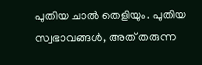പുതിയ ചാല്‍ തെളിയും. പുതിയ സ്വഭാവങ്ങള്‍, അത്‌ തരുന്ന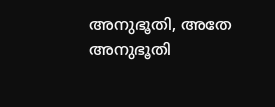അനുഭൂതി, അതേ അനുഭൂതി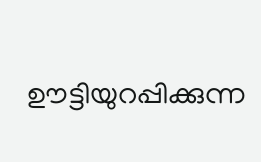ഊട്ടിയുറപ്പിക്കുന്ന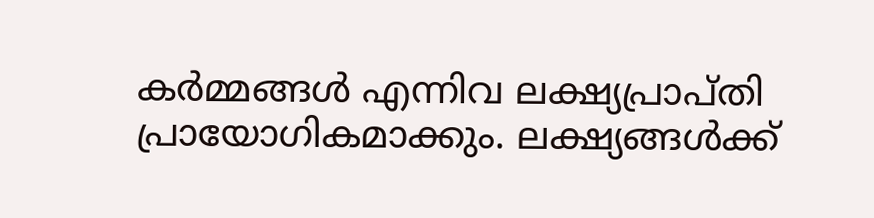കര്‍മ്മങ്ങള്‍ എന്നിവ ലക്ഷ്യപ്രാപ്‌തി പ്രായോഗികമാക്കും. ലക്ഷ്യങ്ങള്‍ക്ക്‌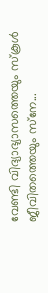വേണ്ടി വിദ്യാഭ്യാസത്തെയും സ്‌കൂള്‍ ജീവിതത്തെയും സ്‌നേ...